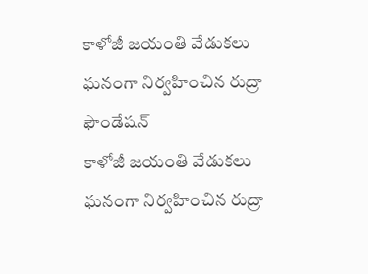కాళోజీ జయంతి వేడుకలు ఘనంగా నిర్వహించిన రుద్రా ఫౌండేషన్
కాళోజీ జయంతి వేడుకలు ఘనంగా నిర్వహించిన రుద్రా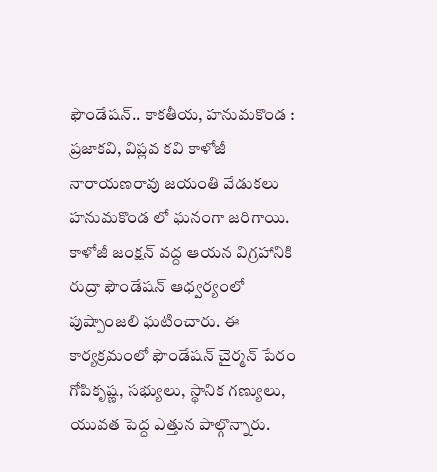ఫౌండేషన్.. కాకతీయ, హనుమకొండ : ప్రజాకవి, విప్లవ కవి కాళోజీ నారాయణరావు జయంతి వేడుకలు హనుమకొండ లో ఘనంగా జరిగాయి. కాళోజీ జంక్షన్ వద్ద ఆయన విగ్రహానికి రుద్రా ఫౌండేషన్ ఆధ్వర్యంలో పుష్పాంజలి ఘటించారు. ఈ కార్యక్రమంలో ఫౌండేషన్ చైర్మన్ పేరం గోపికృష్ణ, సభ్యులు, స్థానిక గణ్యులు, యువత పెద్ద ఎత్తున పాల్గొన్నారు.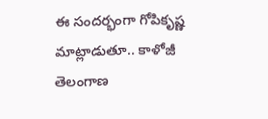ఈ సందర్భంగా గోపికృష్ణ మాట్లాడుతూ.. కాళోజీ తెలంగాణ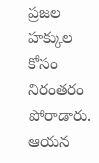ప్రజల హక్కుల కోసం నిరంతరం పోరాడారు. ఆయన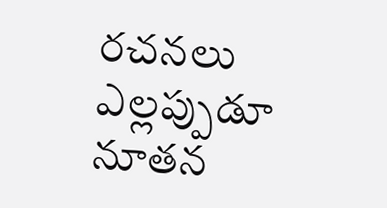రచనలు ఎల్లప్పుడూ నూతన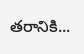తరానికి...